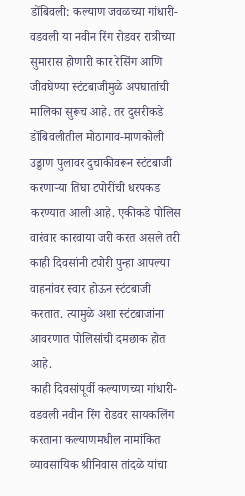डोंबिवली: कल्याण जवळच्या गांधारी-वडवली या नवीन रिंग रोडवर रात्रीच्या सुमारास होणारी कार रेसिंग आणि जीवघेण्या स्टंटबाजीमुळे अपघातांची मालिका सुरूच आहे. तर दुसरीकडे डोंबिवलीतील मोठागाव-माणकोली उड्डाण पुलावर दुचाकीवरून स्टंटबाजी करणाऱ्या तिघा टपोरींची धरपकड करण्यात आली आहे. एकीकडे पोलिस वारंवार कारवाया जरी करत असले तरी काही दिवसांनी टपोरी पुन्हा आपल्या वाहनांवर स्वार होऊन स्टंटबाजी करतात. त्यामुळे अशा स्टंटबाजांना आवरणात पोलिसांची दमछाक होत आहे.
काही दिवसांपूर्वी कल्याणच्या गांधारी-वडवली नवीन रिंग रोडवर सायकलिंग करताना कल्याणमधील नामांकित व्यावसायिक श्रीनिवास तांदळे यांचा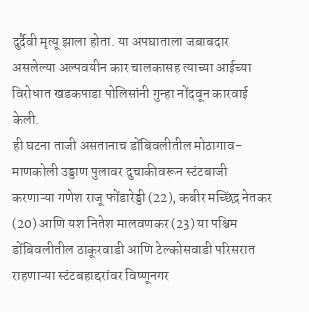दुर्दैवी मृत्यू झाला होता. या अपघाताला जबाबदार असलेल्या अल्पवयीन कार चालकासह त्याच्या आईच्या विरोधात खडकपाडा पोलिसांनी गुन्हा नोंदवून कारवाई केली.
ही घटना ताजी असतानाच डोंबिवलीतील मोठागाव-माणकोली उड्डाण पुलावर दुचाकीवरून स्टंटबाजी करणाऱ्या गणेश राजू फोंडारेड्डी (22), कबीर मच्छिंद्र नेतकर (20) आणि यश नितेश मालवणकर (23) या पश्चिम डोंबिवलीतील ठाकूरवाडी आणि टेल्कोसवाडी परिसरात राहणाऱ्या स्टंटबहाद्दरांवर विष्णूनगर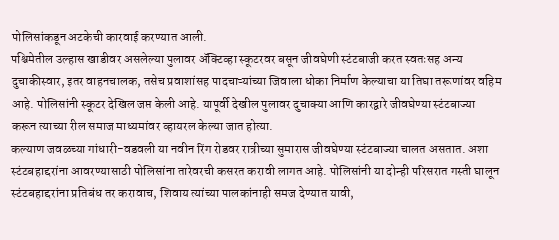पोलिसांकडून अटकेची कारवाई करण्यात आली.
पश्चिमेतील उल्हास खाडीवर असलेल्या पुलावर ॲक्टिव्हा स्कूटरवर बसून जीवघेणी स्टंटबाजी करत स्वतःसह अन्य दुचाकीस्वार, इतर वाहनचालक, तसेच प्रवाशांसह पादचाऱ्यांच्या जिवाला धोका निर्माण केल्याचा या तिघा तरूणांवर वहिम आहे. पोलिसांनी स्कूटर देखिल जप्त केली आहे. यापूर्वी देखील पुलावर दुचाक्या आणि कारद्वारे जीवघेण्या स्टंटबाज्या करून त्याच्या रील समाज माध्यमांवर व्हायरल केल्या जात होत्या.
कल्याण जवळच्या गांधारी-वडवली या नवीन रिंग रोडवर रात्रीच्या सुमारास जीवघेण्या स्टंटबाज्या चालत असतात. अशा स्टंटबहाद्दरांना आवरण्यासाठी पोलिसांना तारेवरची कसरत करावी लागत आहे. पोलिसांनी या दोन्ही परिसरात गस्ती घालून स्टंटबहाद्दरांना प्रतिबंध तर करावाच, शिवाय त्यांच्या पालकांनाही समज देण्यात यावी,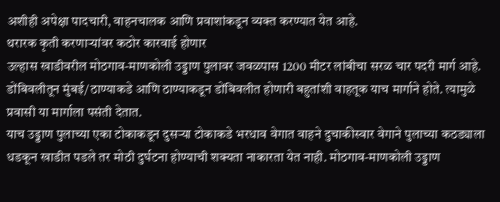अशीही अपेक्षा पादचारी, वाहनचालक आणि प्रवाशांकडून व्यक्त करण्यात येत आहे.
थरारक कृती करणाऱ्यांवर कठोर कारवाई होणार
उल्हास खाडीवरील मोठगाव-माणकोली उड्डाण पुलावर जवळपास 1200 मीटर लांबीचा सरळ चार पदरी मार्ग आहे. डोंबिवलीतून मुंबई/ठाण्याकडे आणि ठाण्याकडून डोंबिवलीत होणारी बहुतांशी वाहतूक याच मार्गाने होते. त्यामुळे प्रवासी या मार्गाला पसंती देतात.
याच उड्डाण पुलाच्या एका टोकाकडून दुसऱ्या टोकाकडे भरधाव वेगात वाहने दुचाकीस्वार वेगाने पुलाच्या कठड्याला धडकून खाडीत पडले तर मोठी दुर्घटना होण्याची शक्यता नाकारता येत नाही. मोठगाव-माणकोली उड्डाण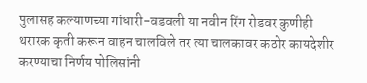पुलासह कल्याणच्या गांधारी-वडवली या नवीन रिंग रोडवर कुणीही थरारक कृती करून वाहन चालविले तर त्या चालकावर कठोर कायदेशीर करण्याचा निर्णय पोलिसांनी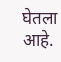घेतला आहे.